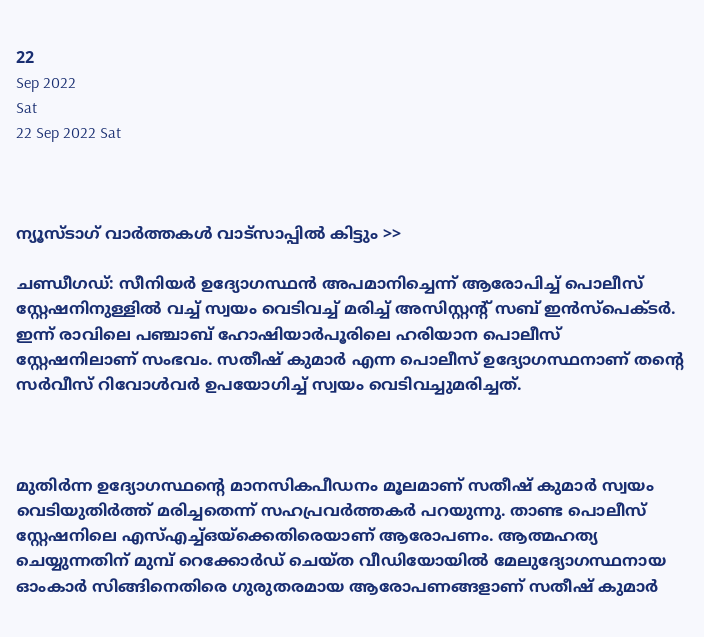22
Sep 2022
Sat
22 Sep 2022 Sat



ന്യൂസ്ടാഗ് വാര്‍ത്തകള്‍ വാട്‌സാപ്പില്‍ കിട്ടും >>

ചണ്ഡീഗഡ്: സീനിയർ ഉദ്യോഗസ്ഥൻ അപമാനിച്ചെന്ന് ആരോപിച്ച് പൊലീസ് സ്റ്റേഷനിനുള്ളിൽ വച്ച് സ്വയം വെടിവച്ച് മരിച്ച് അസിസ്റ്റന്റ് സബ് ഇൻസ്‌പെക്ടർ. ഇന്ന് രാവിലെ പഞ്ചാബ് ഹോഷിയാർപൂരിലെ ഹരിയാന പൊലീസ് സ്റ്റേഷനിലാണ് സംഭവം. സതീഷ് കുമാർ എന്ന പൊലീസ് ഉദ്യോഗസ്ഥനാണ് തന്റെ സർവീസ് റിവോൾവർ ഉപയോഗിച്ച് സ്വയം വെടിവച്ചുമരിച്ചത്.



മുതിര്‍ന്ന ഉദ്യോഗസ്ഥന്റെ മാനസികപീഡനം മൂലമാണ് സതീഷ് കുമാര്‍ സ്വയം വെടിയുതിര്‍ത്ത് മരിച്ചതെന്ന് സഹപ്രവര്‍ത്തകര്‍ പറയുന്നു. താണ്ട പൊലീസ് സ്റ്റേഷനിലെ എസ്എച്ച്ഒയ്ക്കെതിരെയാണ് ആരോപണം. ആത്മഹത്യ ചെയ്യുന്നതിന് മുമ്പ് റെക്കോര്‍ഡ് ചെയ്ത വീഡിയോയില്‍ മേലുദ്യോഗസ്ഥനായ ഓംകാര്‍ സിങ്ങിനെതിരെ ഗുരുതരമായ ആരോപണങ്ങളാണ് സതീഷ് കുമാര്‍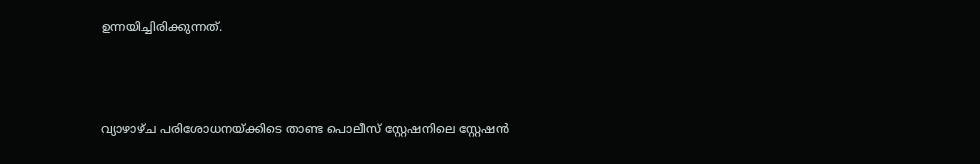ഉന്നയിച്ചിരിക്കുന്നത്.



വ്യാഴാഴ്ച പരിശോധനയ്ക്കിടെ താണ്ട പൊലീസ് സ്റ്റേഷനിലെ സ്റ്റേഷൻ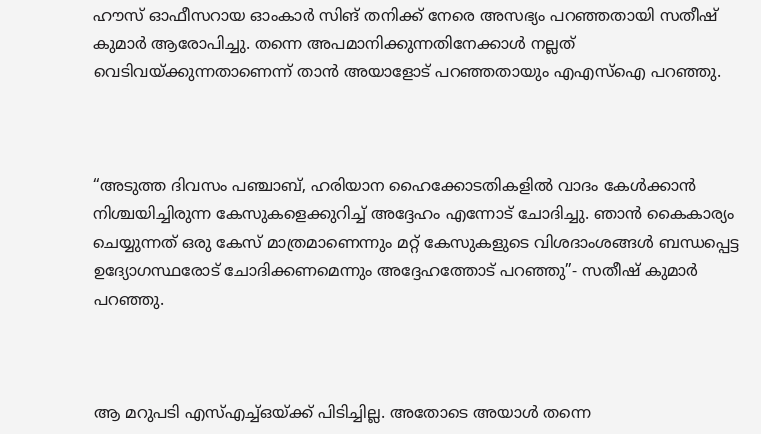ഹൗസ് ഓഫീസറായ ഓംകാർ സിങ് തനിക്ക് നേരെ അസഭ്യം പറഞ്ഞതായി സതീഷ് കുമാർ ആരോപിച്ചു. തന്നെ അപമാനിക്കുന്നതിനേക്കാൾ നല്ലത് വെടിവയ്ക്കുന്നതാണെന്ന് താൻ അയാളോട് പറഞ്ഞതായും എഎസ്ഐ പറഞ്ഞു.



“അടുത്ത ദിവസം പഞ്ചാബ്, ഹരിയാന ഹൈക്കോടതികളിൽ വാദം കേൾക്കാൻ നിശ്ചയിച്ചിരുന്ന കേസുകളെക്കുറിച്ച് അദ്ദേഹം എന്നോട് ചോദിച്ചു. ഞാൻ കൈകാര്യം ചെയ്യുന്നത് ഒരു കേസ് മാത്രമാണെന്നും മറ്റ് കേസുകളുടെ വിശദാംശങ്ങൾ ബന്ധപ്പെട്ട ഉദ്യോഗസ്ഥരോട് ചോദിക്കണമെന്നും അദ്ദേഹത്തോട് പറഞ്ഞു”- സതീഷ് കുമാർ പറഞ്ഞു.



ആ മറുപടി എസ്എച്ച്ഒയ്ക്ക് പിടിച്ചില്ല. അതോടെ അയാൾ തന്നെ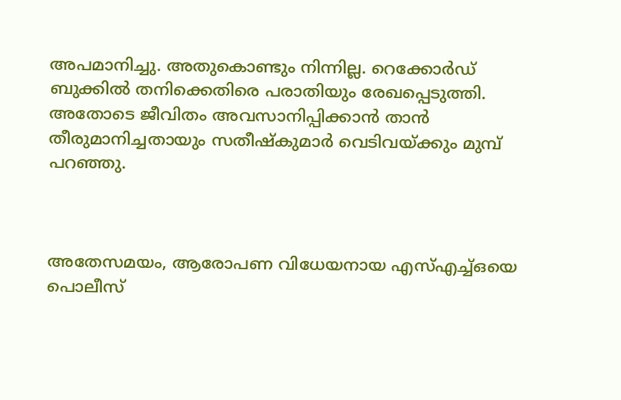അപമാനിച്ചു. അതുകൊണ്ടും നിന്നില്ല. റെക്കോർഡ് ബുക്കിൽ തനിക്കെതിരെ പരാതിയും രേഖപ്പെടുത്തി. അതോടെ ജീവിതം അവസാനിപ്പിക്കാൻ താൻ തീരുമാനിച്ചതായും സതീഷ്കുമാർ വെടിവയ്ക്കും മുമ്പ് പറഞ്ഞു.



അതേസമയം, ആരോപണ വിധേയനായ എസ്‌എച്ച്‌ഒയെ പൊലീസ്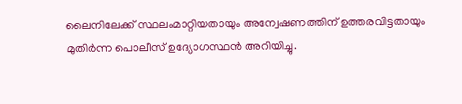ലൈനിലേക്ക് സ്ഥലംമാറ്റിയതായും അന്വേഷണത്തിന് ഉത്തരവിട്ടതായും മുതിർന്ന പൊലീസ് ഉദ്യോഗസ്ഥൻ അറിയിച്ചു.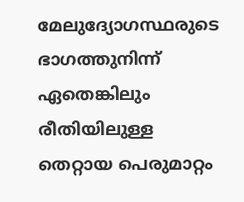മേലുദ്യോഗസ്ഥരുടെ ഭാഗത്തുനിന്ന് ഏതെങ്കിലും രീതിയിലുള്ള തെറ്റായ പെരുമാറ്റം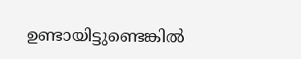ഉണ്ടായിട്ടുണ്ടെങ്കില്‍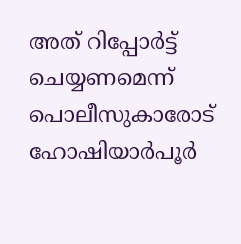അത് റിപ്പോര്‍ട്ട് ചെയ്യണമെന്ന് പൊലീസുകാരോട് ഹോഷിയാർപൂർ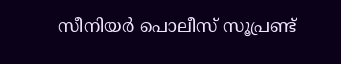സീനിയർ പൊലീസ് സൂപ്രണ്ട്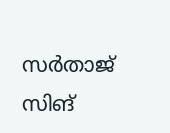സർതാജ് സിങ്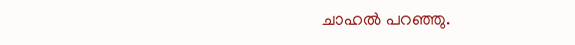ചാഹൽ പറഞ്ഞു.